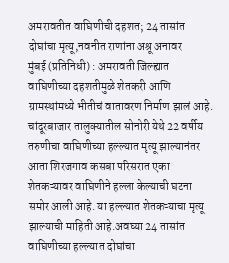अमरावतीत वाघिणीची दहशत; 24 तासांत दोघांचा मृत्यू,नवनीत राणांना अश्रू अनावर
मुंबई (प्रतिनिधी) : अमरावती जिल्ह्यात वाघिणीच्या दहशतीमुळे शेतकरी आणि ग्रामस्थांमध्ये भीतीचं वातावरण निर्माण झालं आहे. चांदूरबाजार तालुक्यातील सोनोरी येथे 22 वर्षीय तरुणीचा वाघिणीच्या हल्ल्यात मृत्यू झाल्यानंतर आता शिरजगाव कसबा परिसरात एका शेतकऱ्यावर वाघिणीने हल्ला केल्याची घटना समोर आली आहे. या हल्ल्यात शेतकऱ्याचा मृत्यू झाल्याची माहिती आहे.अवघ्या 24 तासांत वाघिणीच्या हल्ल्यात दोघांचा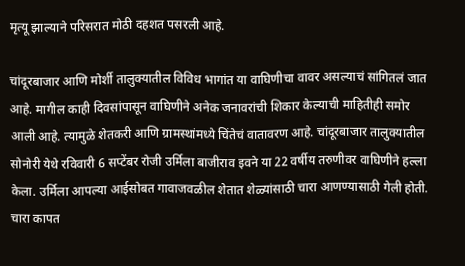मृत्यू झाल्याने परिसरात मोठी दहशत पसरली आहे.

चांदूरबाजार आणि मोर्शी तालुक्यातील विविध भागांत या वाघिणीचा वावर असल्याचं सांगितलं जात आहे. मागील काही दिवसांपासून वाघिणीने अनेक जनावरांची शिकार केल्याची माहितीही समोर आली आहे. त्यामुळे शेतकरी आणि ग्रामस्थांमध्ये चिंतेचं वातावरण आहे. चांदूरबाजार तालुक्यातील सोनोरी येथे रविवारी 6 सप्टेंबर रोजी उर्मिला बाजीराव इवने या 22 वर्षीय तरुणीवर वाघिणीने हल्ला केला. उर्मिला आपल्या आईसोबत गावाजवळील शेतात शेळ्यांसाठी चारा आणण्यासाठी गेली होती. चारा कापत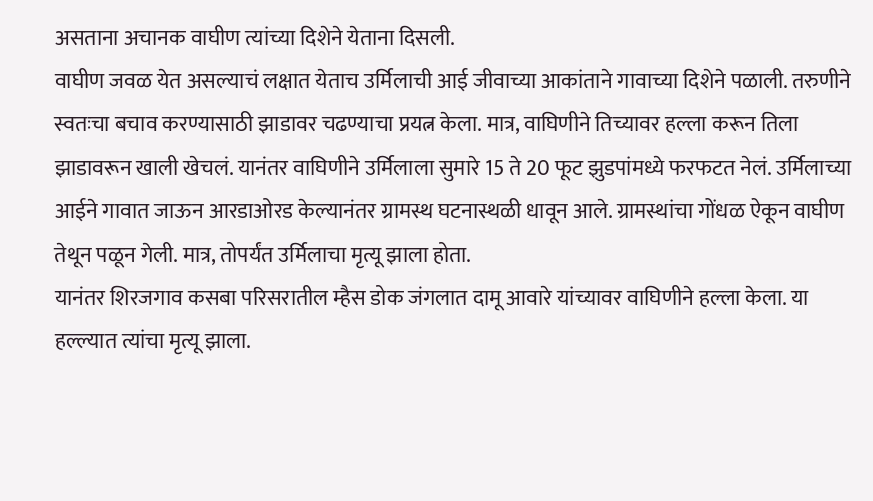असताना अचानक वाघीण त्यांच्या दिशेने येताना दिसली.
वाघीण जवळ येत असल्याचं लक्षात येताच उर्मिलाची आई जीवाच्या आकांताने गावाच्या दिशेने पळाली. तरुणीने स्वतःचा बचाव करण्यासाठी झाडावर चढण्याचा प्रयत्न केला. मात्र, वाघिणीने तिच्यावर हल्ला करून तिला झाडावरून खाली खेचलं. यानंतर वाघिणीने उर्मिलाला सुमारे 15 ते 20 फूट झुडपांमध्ये फरफटत नेलं. उर्मिलाच्या आईने गावात जाऊन आरडाओरड केल्यानंतर ग्रामस्थ घटनास्थळी धावून आले. ग्रामस्थांचा गोंधळ ऐकून वाघीण तेथून पळून गेली. मात्र, तोपर्यंत उर्मिलाचा मृत्यू झाला होता.
यानंतर शिरजगाव कसबा परिसरातील म्हैस डोक जंगलात दामू आवारे यांच्यावर वाघिणीने हल्ला केला. या हल्ल्यात त्यांचा मृत्यू झाला.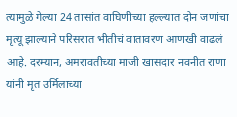त्यामुळे गेल्या 24 तासांत वाघिणीच्या हल्ल्यात दोन जणांचा मृत्यू झाल्याने परिसरात भीतीचं वातावरण आणखी वाढलं आहे. दरम्यान, अमरावतीच्या माजी खासदार नवनीत राणा यांनी मृत उर्मिलाच्या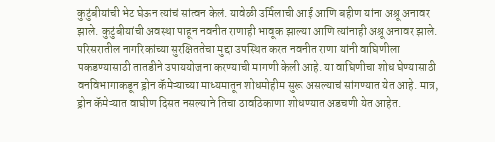कुटुंबीयांची भेट घेऊन त्यांचं सांत्वन केलं. यावेळी उर्मिलाची आई आणि बहीण यांना अश्रू अनावर झाले. कुटुंबीयांची अवस्था पाहून नवनीत राणाही भावूक झाल्या आणि त्यांनाही अश्रू अनावर झाले.
परिसरातील नागरिकांच्या सुरक्षिततेचा मुद्दा उपस्थित करत नवनीत राणा यांनी वाघिणीला पकडण्यासाठी तातडीने उपाययोजना करण्याची मागणी केली आहे. या वाघिणीचा शोध घेण्यासाठी वनविभागाकडून ड्रोन कॅमेऱ्याच्या माध्यमातून शोधमोहीम सुरू असल्याचं सांगण्यात येत आहे. मात्र, ड्रोन कॅमेऱ्यात वाघीण दिसत नसल्याने तिचा ठावठिकाणा शोधण्यात अडचणी येत आहेत.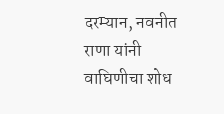दरम्यान, नवनीत राणा यांनी वाघिणीचा शोध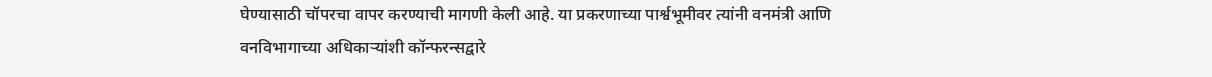घेण्यासाठी चॉपरचा वापर करण्याची मागणी केली आहे. या प्रकरणाच्या पार्श्वभूमीवर त्यांनी वनमंत्री आणि वनविभागाच्या अधिकाऱ्यांशी कॉन्फरन्सद्वारे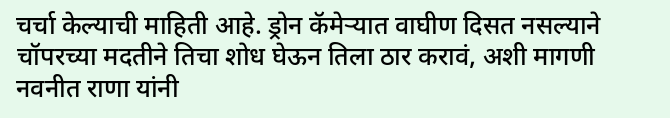चर्चा केल्याची माहिती आहे. ड्रोन कॅमेऱ्यात वाघीण दिसत नसल्याने चॉपरच्या मदतीने तिचा शोध घेऊन तिला ठार करावं, अशी मागणी नवनीत राणा यांनी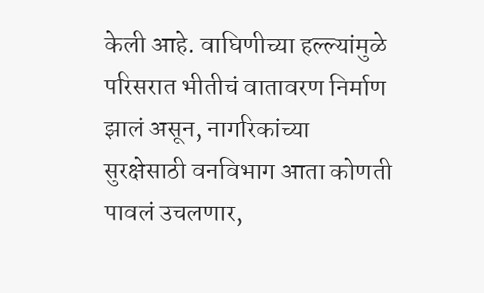केली आहे. वाघिणीच्या हल्ल्यांमुळे परिसरात भीतीचं वातावरण निर्माण झालं असून, नागरिकांच्या सुरक्षेसाठी वनविभाग आता कोणती पावलं उचलणार,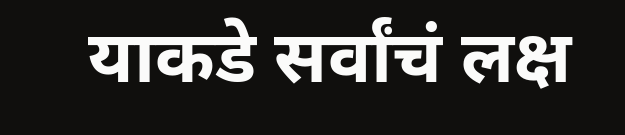याकडे सर्वांचं लक्ष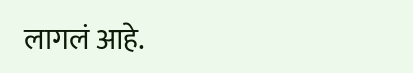लागलं आहे.